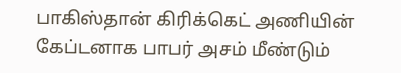பாகிஸ்தான் கிரிக்கெட் அணியின் கேப்டனாக பாபர் அசம் மீண்டும்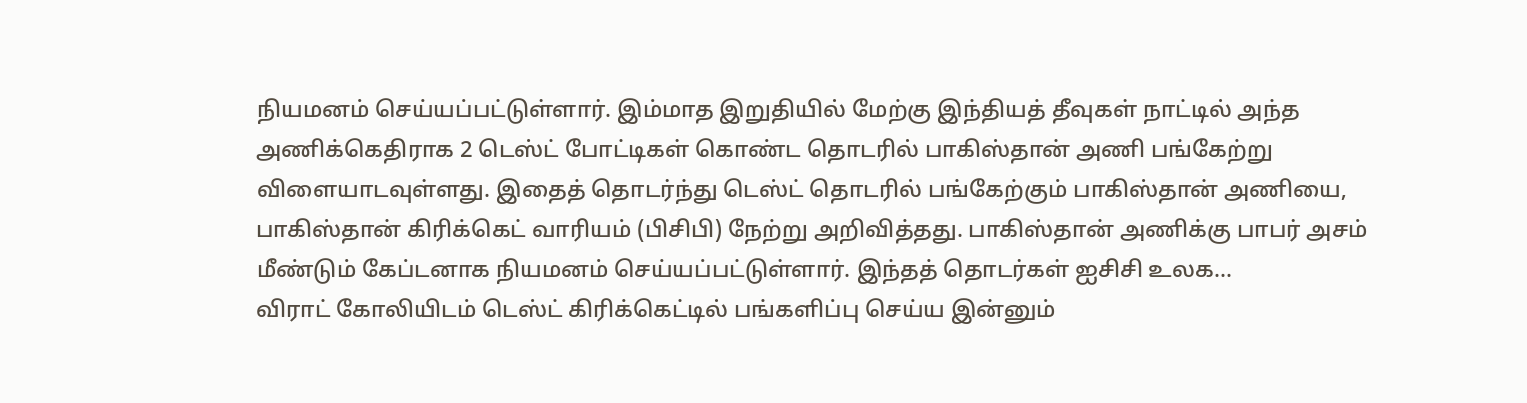நியமனம் செய்யப்பட்டுள்ளார். இம்மாத இறுதியில் மேற்கு இந்தியத் தீவுகள் நாட்டில் அந்த அணிக்கெதிராக 2 டெஸ்ட் போட்டிகள் கொண்ட தொடரில் பாகிஸ்தான் அணி பங்கேற்று விளையாடவுள்ளது. இதைத் தொடர்ந்து டெஸ்ட் தொடரில் பங்கேற்கும் பாகிஸ்தான் அணியை, பாகிஸ்தான் கிரிக்கெட் வாரியம் (பிசிபி) நேற்று அறிவித்தது. பாகிஸ்தான் அணிக்கு பாபர் அசம் மீண்டும் கேப்டனாக நியமனம் செய்யப்பட்டுள்ளார். இந்தத் தொடர்கள் ஐசிசி உலக...
விராட் கோலியிடம் டெஸ்ட் கிரிக்கெட்டில் பங்களிப்பு செய்ய இன்னும்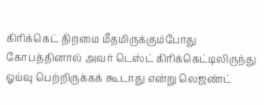கிரிக்கெட் திறமை மீதமிருக்கும்போது கோபத்தினால் அவர் டெஸ்ட் கிரிக்கெட்டிலிருந்து ஓய்வு பெற்றிருக்கக் கூடாது என்று லெஜண்ட்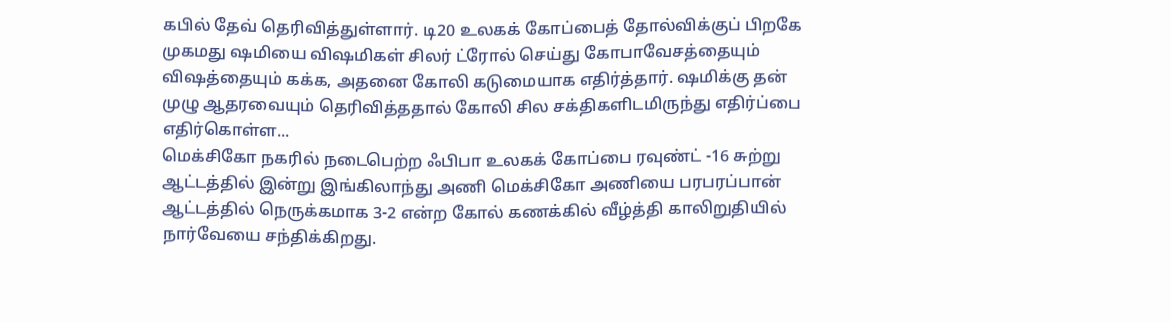கபில் தேவ் தெரிவித்துள்ளார். டி20 உலகக் கோப்பைத் தோல்விக்குப் பிறகே முகமது ஷமியை விஷமிகள் சிலர் ட்ரோல் செய்து கோபாவேசத்தையும் விஷத்தையும் கக்க, அதனை கோலி கடுமையாக எதிர்த்தார். ஷமிக்கு தன் முழு ஆதரவையும் தெரிவித்ததால் கோலி சில சக்திகளிடமிருந்து எதிர்ப்பை எதிர்கொள்ள...
மெக்சிகோ நகரில் நடைபெற்ற ஃபிபா உலகக் கோப்பை ரவுண்ட் -16 சுற்று ஆட்டத்தில் இன்று இங்கிலாந்து அணி மெக்சிகோ அணியை பரபரப்பான் ஆட்டத்தில் நெருக்கமாக 3-2 என்ற கோல் கணக்கில் வீழ்த்தி காலிறுதியில் நார்வேயை சந்திக்கிறது.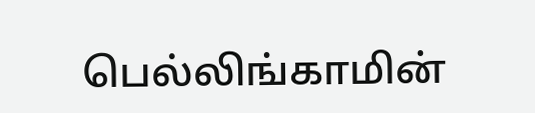பெல்லிங்காமின்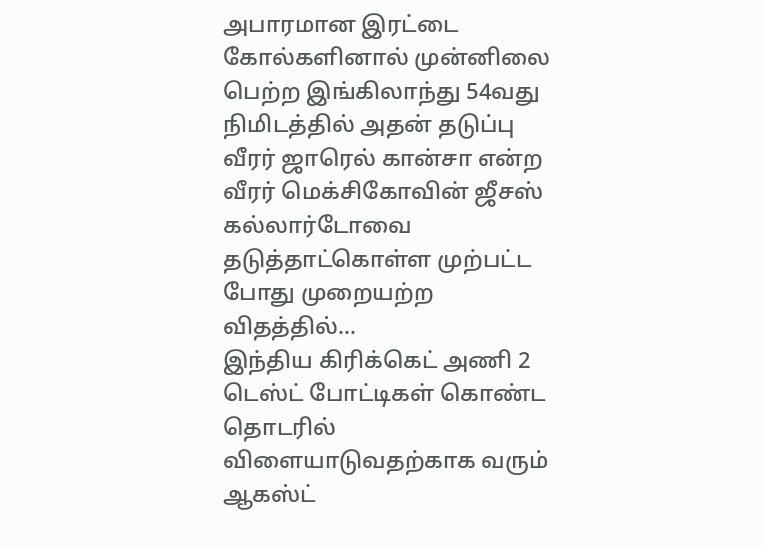அபாரமான இரட்டை கோல்களினால் முன்னிலை பெற்ற இங்கிலாந்து 54வது நிமிடத்தில் அதன் தடுப்பு வீரர் ஜாரெல் கான்சா என்ற வீரர் மெக்சிகோவின் ஜீசஸ் கல்லார்டோவை தடுத்தாட்கொள்ள முற்பட்ட போது முறையற்ற விதத்தில்...
இந்திய கிரிக்கெட் அணி 2 டெஸ்ட் போட்டிகள் கொண்ட தொடரில் விளையாடுவதற்காக வரும் ஆகஸ்ட்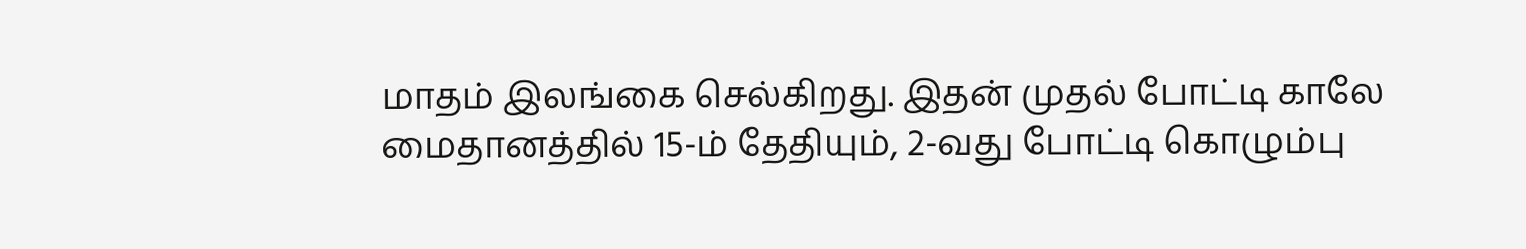மாதம் இலங்கை செல்கிறது. இதன் முதல் போட்டி காலே மைதானத்தில் 15-ம் தேதியும், 2-வது போட்டி கொழும்பு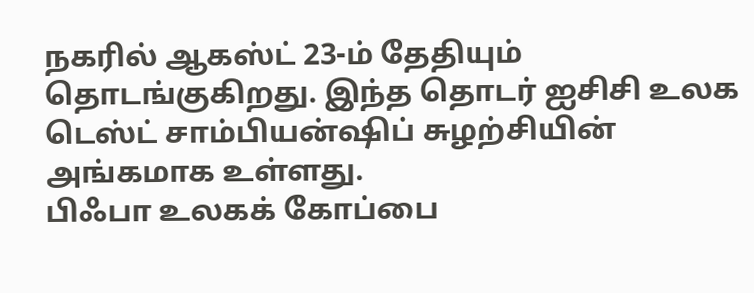நகரில் ஆகஸ்ட் 23-ம் தேதியும் தொடங்குகிறது. இந்த தொடர் ஐசிசி உலக டெஸ்ட் சாம்பியன்ஷிப் சுழற்சியின் அங்கமாக உள்ளது.
பிஃபா உலகக் கோப்பை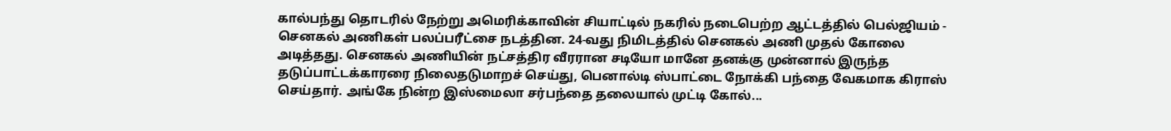கால்பந்து தொடரில் நேற்று அமெரிக்காவின் சியாட்டில் நகரில் நடைபெற்ற ஆட்டத்தில் பெல்ஜியம் - செனகல் அணிகள் பலப்பரீட்சை நடத்தின. 24-வது நிமிடத்தில் செனகல் அணி முதல் கோலை அடித்தது. செனகல் அணியின் நட்சத்திர வீரரான சடியோ மானே தனக்கு முன்னால் இருந்த தடுப்பாட்டக்காரரை நிலைதடுமாறச் செய்து, பெனால்டி ஸ்பாட்டை நோக்கி பந்தை வேகமாக கிராஸ் செய்தார். அங்கே நின்ற இஸ்மைலா சர்பந்தை தலையால் முட்டி கோல்...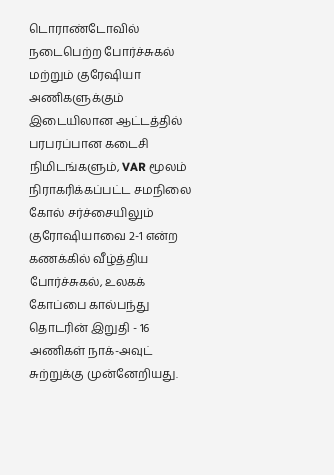டொராண்டோவில் நடைபெற்ற போர்ச்சுகல் மற்றும் குரேஷியா அணிகளுக்கும் இடையிலான ஆட்டத்தில் பரபரப்பான கடைசி நிமிடங்களும், VAR மூலம் நிராகரிக்கப்பட்ட சமநிலை கோல் சர்ச்சையிலும் குரோஷியாவை 2-1 என்ற கணக்கில் வீழ்த்திய போர்ச்சுகல், உலகக் கோப்பை கால்பந்து தொடரின் இறுதி - 16 அணிகள் நாக்-அவுட் சுற்றுக்கு முன்னேறியது.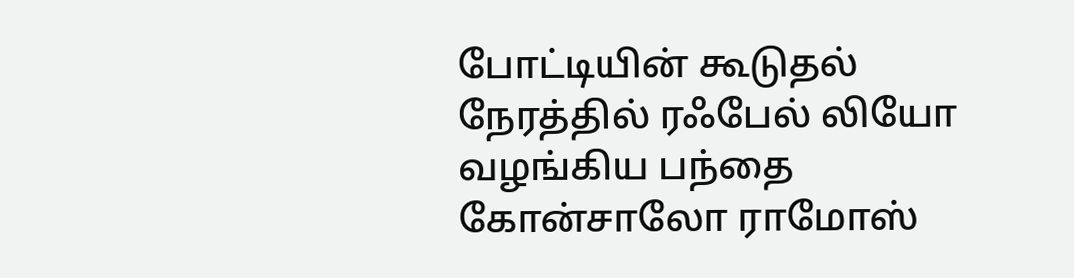போட்டியின் கூடுதல் நேரத்தில் ரஃபேல் லியோ வழங்கிய பந்தை கோன்சாலோ ராமோஸ்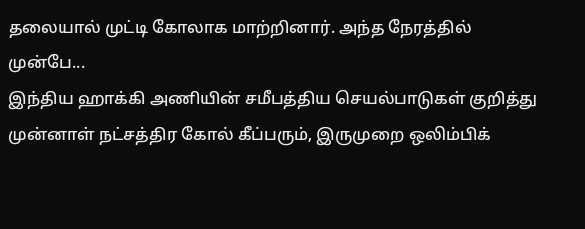தலையால் முட்டி கோலாக மாற்றினார். அந்த நேரத்தில் முன்பே...
இந்திய ஹாக்கி அணியின் சமீபத்திய செயல்பாடுகள் குறித்து முன்னாள் நட்சத்திர கோல் கீப்பரும், இருமுறை ஒலிம்பிக்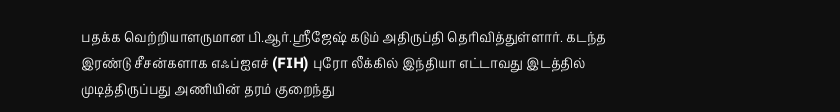பதக்க வெற்றியாளருமான பி.ஆர்.ஸ்ரீஜேஷ் கடும் அதிருப்தி தெரிவித்துள்ளார். கடந்த இரண்டு சீசன்களாக எஃப்ஐஎச் (FIH) புரோ லீக்கில் இந்தியா எட்டாவது இடத்தில் முடித்திருப்பது அணியின் தரம் குறைந்து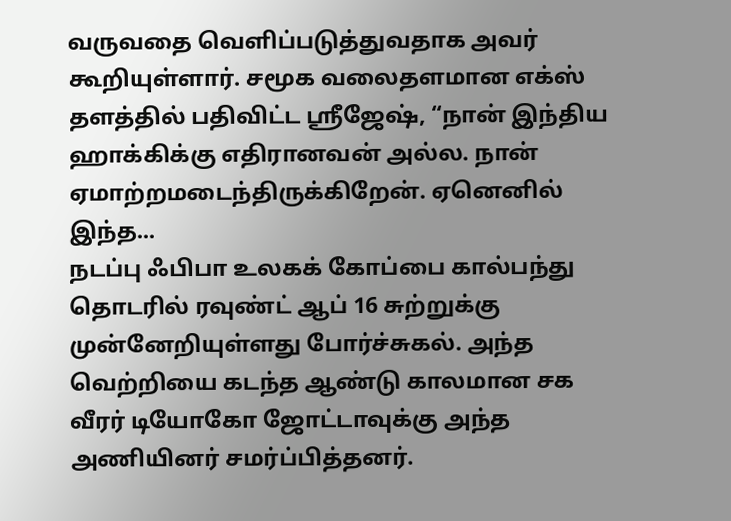வருவதை வெளிப்படுத்துவதாக அவர் கூறியுள்ளார். சமூக வலைதளமான எக்ஸ் தளத்தில் பதிவிட்ட ஸ்ரீஜேஷ், “நான் இந்திய ஹாக்கிக்கு எதிரானவன் அல்ல. நான் ஏமாற்றமடைந்திருக்கிறேன். ஏனெனில் இந்த...
நடப்பு ஃபிபா உலகக் கோப்பை கால்பந்து தொடரில் ரவுண்ட் ஆப் 16 சுற்றுக்கு முன்னேறியுள்ளது போர்ச்சுகல். அந்த வெற்றியை கடந்த ஆண்டு காலமான சக வீரர் டியோகோ ஜோட்டாவுக்கு அந்த அணியினர் சமர்ப்பித்தனர்.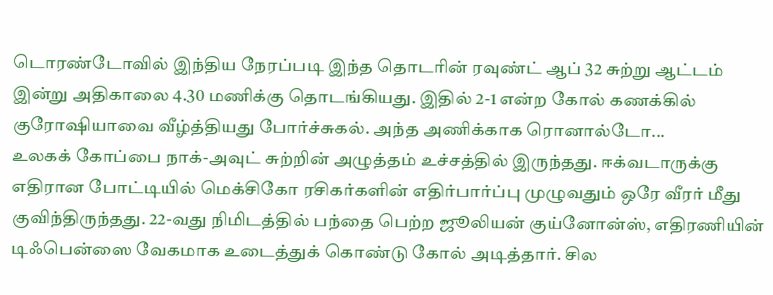டொரண்டோவில் இந்திய நேரப்படி இந்த தொடரின் ரவுண்ட் ஆப் 32 சுற்று ஆட்டம் இன்று அதிகாலை 4.30 மணிக்கு தொடங்கியது. இதில் 2-1 என்ற கோல் கணக்கில் குரோஷியாவை வீழ்த்தியது போர்ச்சுகல். அந்த அணிக்காக ரொனால்டோ...
உலகக் கோப்பை நாக்-அவுட் சுற்றின் அழுத்தம் உச்சத்தில் இருந்தது. ஈக்வடாருக்கு எதிரான போட்டியில் மெக்சிகோ ரசிகர்களின் எதிர்பார்ப்பு முழுவதும் ஒரே வீரர் மீது குவிந்திருந்தது. 22-வது நிமிடத்தில் பந்தை பெற்ற ஜூலியன் குய்னோன்ஸ், எதிரணியின் டிஃபென்ஸை வேகமாக உடைத்துக் கொண்டு கோல் அடித்தார். சில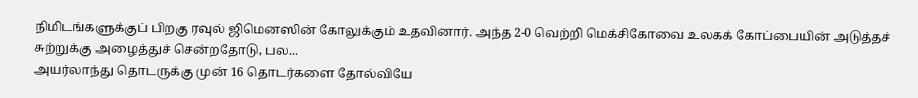நிமிடங்களுக்குப் பிறகு ரவுல் ஜிமெனஸின் கோலுக்கும் உதவினார். அந்த 2-0 வெற்றி மெக்சிகோவை உலகக் கோப்பையின் அடுத்தச் சுற்றுக்கு அழைத்துச் சென்றதோடு, பல...
அயர்லாந்து தொடருக்கு முன் 16 தொடர்களை தோல்வியே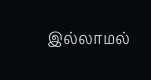இல்லாமல்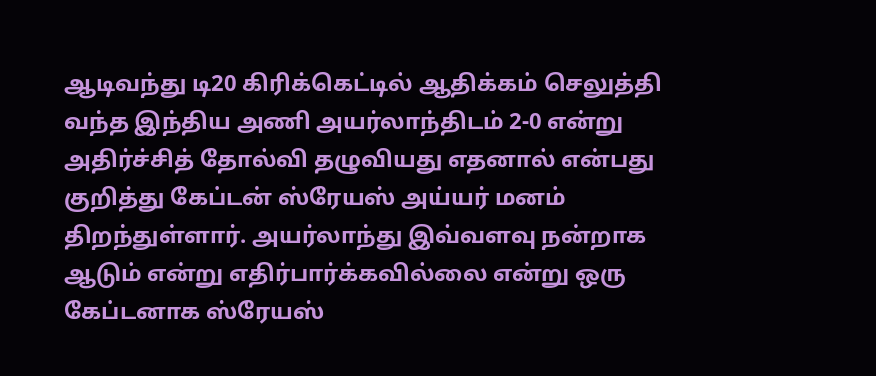ஆடிவந்து டி20 கிரிக்கெட்டில் ஆதிக்கம் செலுத்தி வந்த இந்திய அணி அயர்லாந்திடம் 2-0 என்று அதிர்ச்சித் தோல்வி தழுவியது எதனால் என்பது குறித்து கேப்டன் ஸ்ரேயஸ் அய்யர் மனம் திறந்துள்ளார். அயர்லாந்து இவ்வளவு நன்றாக ஆடும் என்று எதிர்பார்க்கவில்லை என்று ஒரு கேப்டனாக ஸ்ரேயஸ்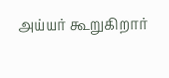அய்யர் கூறுகிறார்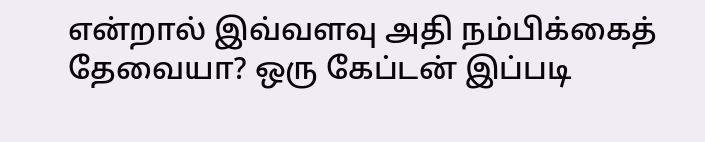என்றால் இவ்வளவு அதி நம்பிக்கைத் தேவையா? ஒரு கேப்டன் இப்படி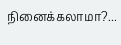நினைக்கலாமா?...